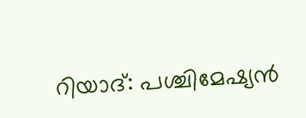റിയാദ്: പശ്ചിമേഷ്യൻ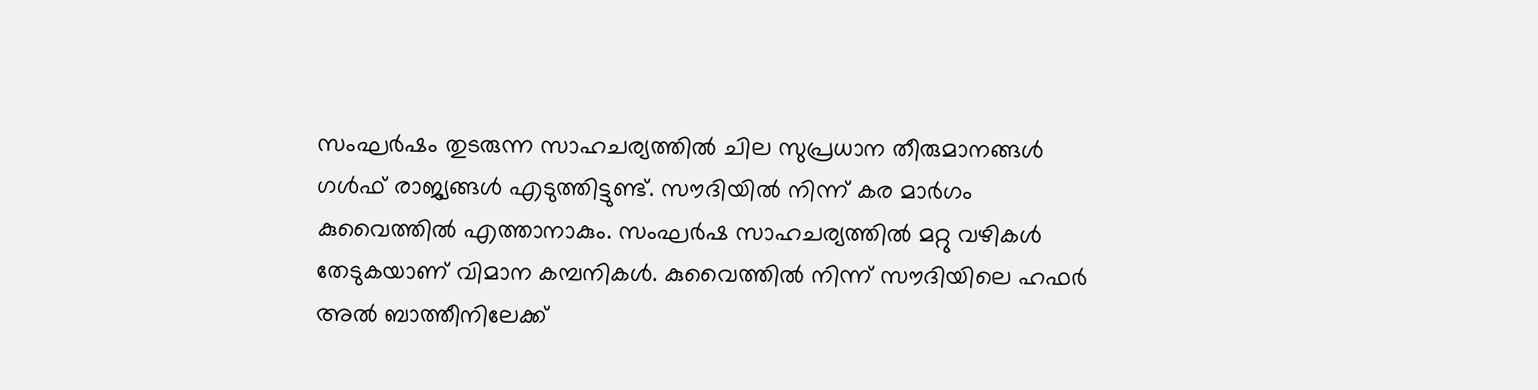സംഘർഷം തുടരുന്ന സാഹചര്യത്തിൽ ചില സുപ്രധാന തീരുമാനങ്ങൾ ഗൾഫ് രാജ്യങ്ങൾ എടുത്തിട്ടുണ്ട്. സൗദിയിൽ നിന്ന് കര മാർഗം കുവൈത്തിൽ എത്താനാകും. സംഘർഷ സാഹചര്യത്തിൽ മറ്റു വഴികൾ തേടുകയാണ് വിമാന കമ്പനികൾ. കുവൈത്തിൽ നിന്ന് സൗദിയിലെ ഹഫർ അൽ ബാത്തീനിലേക്ക്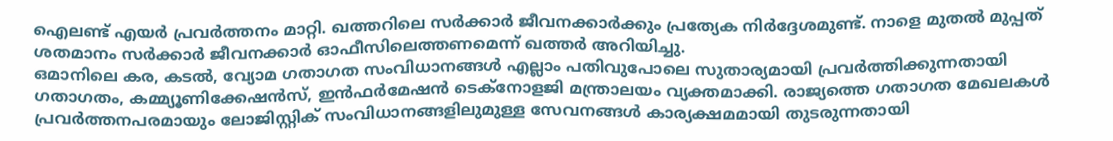ഐലണ്ട് എയർ പ്രവർത്തനം മാറ്റി. ഖത്തറിലെ സർക്കാർ ജീവനക്കാർക്കും പ്രത്യേക നിർദ്ദേശമുണ്ട്. നാളെ മുതൽ മുപ്പത് ശതമാനം സർക്കാർ ജീവനക്കാർ ഓഫീസിലെത്തണമെന്ന് ഖത്തർ അറിയിച്ചു.
ഒമാനിലെ കര, കടൽ, വ്യോമ ഗതാഗത സംവിധാനങ്ങൾ എല്ലാം പതിവുപോലെ സുതാര്യമായി പ്രവർത്തിക്കുന്നതായി ഗതാഗതം, കമ്മ്യൂണിക്കേഷൻസ്, ഇൻഫർമേഷൻ ടെക്നോളജി മന്ത്രാലയം വ്യക്തമാക്കി. രാജ്യത്തെ ഗതാഗത മേഖലകൾ പ്രവർത്തനപരമായും ലോജിസ്റ്റിക് സംവിധാനങ്ങളിലുമുള്ള സേവനങ്ങൾ കാര്യക്ഷമമായി തുടരുന്നതായി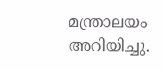മന്ത്രാലയം അറിയിച്ചു.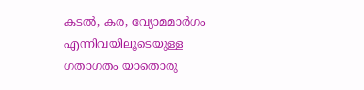കടൽ, കര, വ്യോമമാർഗം എന്നിവയിലൂടെയുള്ള ഗതാഗതം യാതൊരു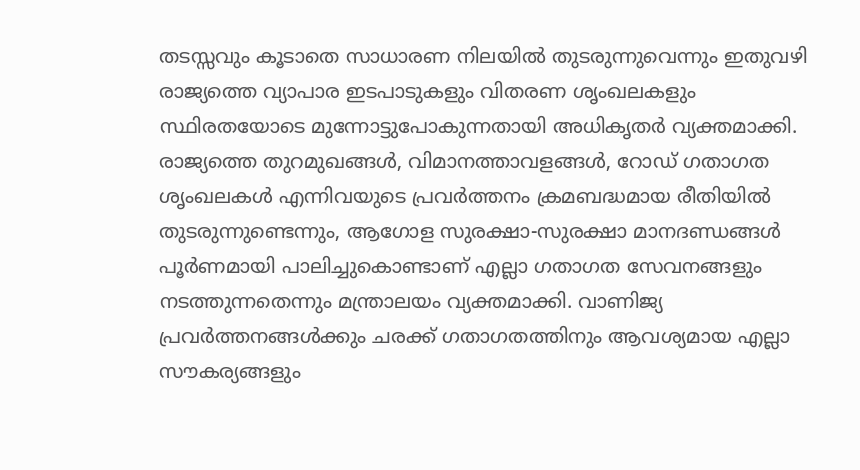തടസ്സവും കൂടാതെ സാധാരണ നിലയിൽ തുടരുന്നുവെന്നും ഇതുവഴി രാജ്യത്തെ വ്യാപാര ഇടപാടുകളും വിതരണ ശൃംഖലകളും സ്ഥിരതയോടെ മുന്നോട്ടുപോകുന്നതായി അധികൃതർ വ്യക്തമാക്കി. രാജ്യത്തെ തുറമുഖങ്ങൾ, വിമാനത്താവളങ്ങൾ, റോഡ് ഗതാഗത ശൃംഖലകൾ എന്നിവയുടെ പ്രവർത്തനം ക്രമബദ്ധമായ രീതിയിൽ തുടരുന്നുണ്ടെന്നും, ആഗോള സുരക്ഷാ-സുരക്ഷാ മാനദണ്ഡങ്ങൾ പൂർണമായി പാലിച്ചുകൊണ്ടാണ് എല്ലാ ഗതാഗത സേവനങ്ങളും നടത്തുന്നതെന്നും മന്ത്രാലയം വ്യക്തമാക്കി. വാണിജ്യ പ്രവർത്തനങ്ങൾക്കും ചരക്ക് ഗതാഗതത്തിനും ആവശ്യമായ എല്ലാ സൗകര്യങ്ങളും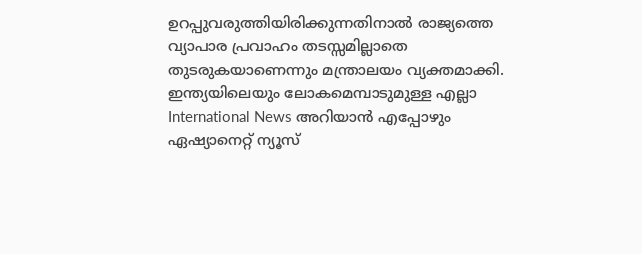ഉറപ്പുവരുത്തിയിരിക്കുന്നതിനാൽ രാജ്യത്തെ വ്യാപാര പ്രവാഹം തടസ്സമില്ലാതെ തുടരുകയാണെന്നും മന്ത്രാലയം വ്യക്തമാക്കി.
ഇന്ത്യയിലെയും ലോകമെമ്പാടുമുള്ള എല്ലാ International News അറിയാൻ എപ്പോഴും ഏഷ്യാനെറ്റ് ന്യൂസ്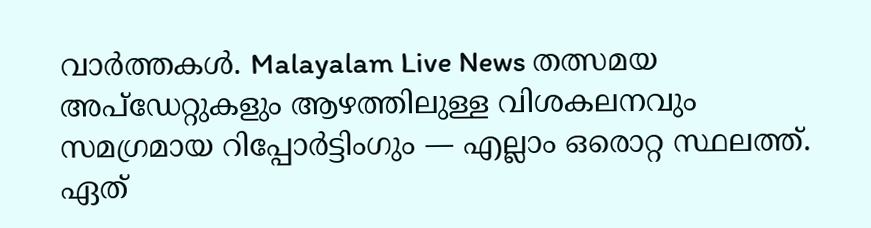വാർത്തകൾ. Malayalam Live News തത്സമയ അപ്ഡേറ്റുകളും ആഴത്തിലുള്ള വിശകലനവും സമഗ്രമായ റിപ്പോർട്ടിംഗും — എല്ലാം ഒരൊറ്റ സ്ഥലത്ത്. ഏത്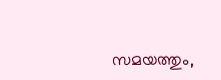സമയത്തും,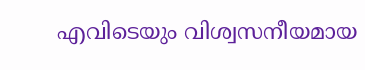എവിടെയും വിശ്വസനീയമായ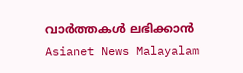വാർത്തകൾ ലഭിക്കാൻ Asianet News Malayalam